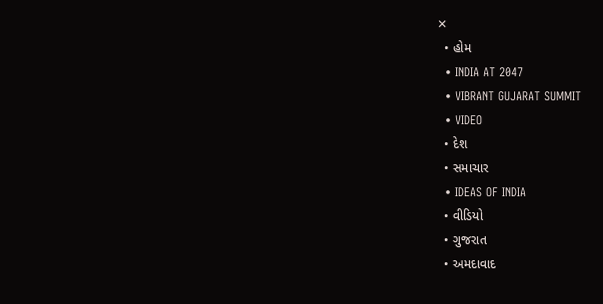✕
  • હોમ
  • INDIA AT 2047
  • VIBRANT GUJARAT SUMMIT
  • VIDEO
  • દેશ
  • સમાચાર
  • IDEAS OF INDIA
  • વીડિયો
  • ગુજરાત
  • અમદાવાદ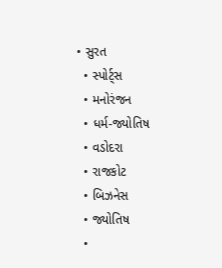• સુરત
  • સ્પોર્ટ્સ
  • મનોરંજન
  • ધર્મ-જ્યોતિષ
  • વડોદરા
  • રાજકોટ
  • બિઝનેસ
  • જ્યોતિષ
  •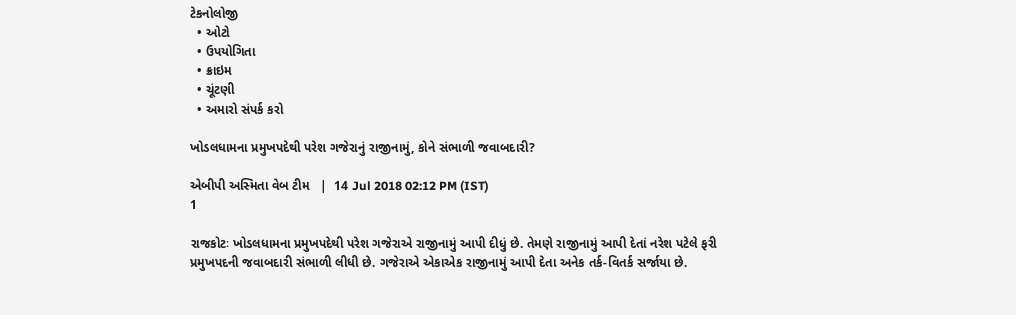ટેકનોલોજી
  • ઓટો
  • ઉપયોગિતા
  • ક્રાઇમ
  • ચૂંટણી
  • અમારો સંપર્ક કરો

ખોડલધામના પ્રમુખપદેથી પરેશ ગજેરાનું રાજીનામું, કોને સંભાળી જવાબદારી?

એબીપી અસ્મિતા વેબ ટીમ   |  14 Jul 2018 02:12 PM (IST)
1

રાજકોટઃ ખોડલધામના પ્રમુખપદેથી પરેશ ગજેરાએ રાજીનામું આપી દીધું છે. તેમણે રાજીનામું આપી દેતાં નરેશ પટેલે ફરી પ્રમુખપદની જવાબદારી સંભાળી લીધી છે. ગજેરાએ એકાએક રાજીનામું આપી દેતા અનેક તર્ક-વિતર્ક સર્જાયા છે.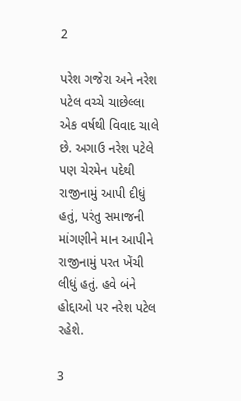2

પરેશ ગજેરા અને નરેશ પટેલ વચ્ચે ચાછેલ્લા એક વર્ષથી વિવાદ ચાલે છે. અગાઉ નરેશ પટેલે પણ ચેરમેન પદેથી રાજીનામું આપી દીધું હતું, પરંતુ સમાજની માંગણીને માન આપીને રાજીનામું પરત ખેંચી લીધું હતું. હવે બંને હોદ્દાઓ પર નરેશ પટેલ રહેશે.

3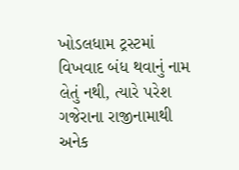ખોડલધામ ટ્રસ્ટમાં વિખવાદ બંધ થવાનું નામ લેતું નથી, ત્યારે પરેશ ગજેરાના રાજીનામાથી અનેક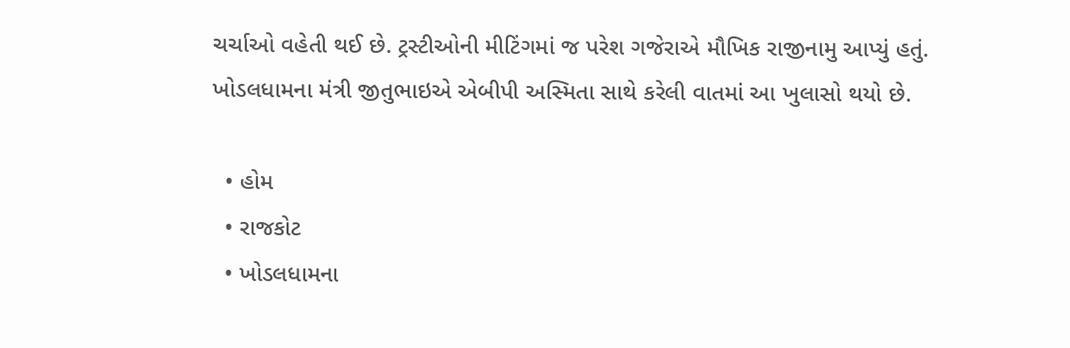ચર્ચાઓ વહેતી થઈ છે. ટ્રસ્ટીઓની મીટિંગમાં જ પરેશ ગજેરાએ મૌખિક રાજીનામુ આપ્યું હતું. ખોડલધામના મંત્રી જીતુભાઇએ એબીપી અસ્મિતા સાથે કરેલી વાતમાં આ ખુલાસો થયો છે.

  • હોમ
  • રાજકોટ
  • ખોડલધામના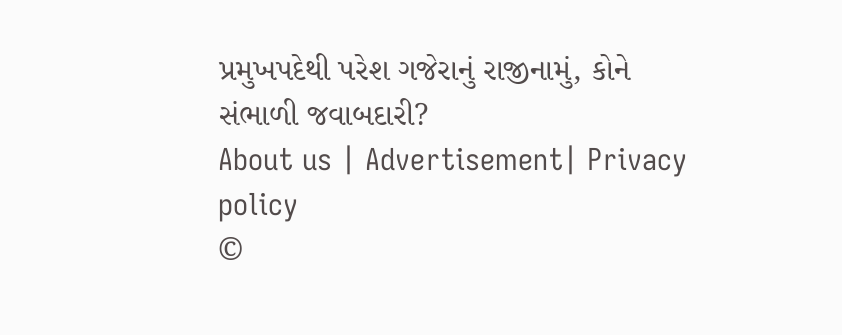પ્રમુખપદેથી પરેશ ગજેરાનું રાજીનામું, કોને સંભાળી જવાબદારી?
About us | Advertisement| Privacy policy
©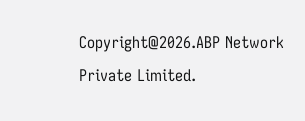Copyright@2026.ABP Network Private Limited.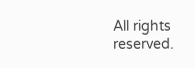All rights reserved.